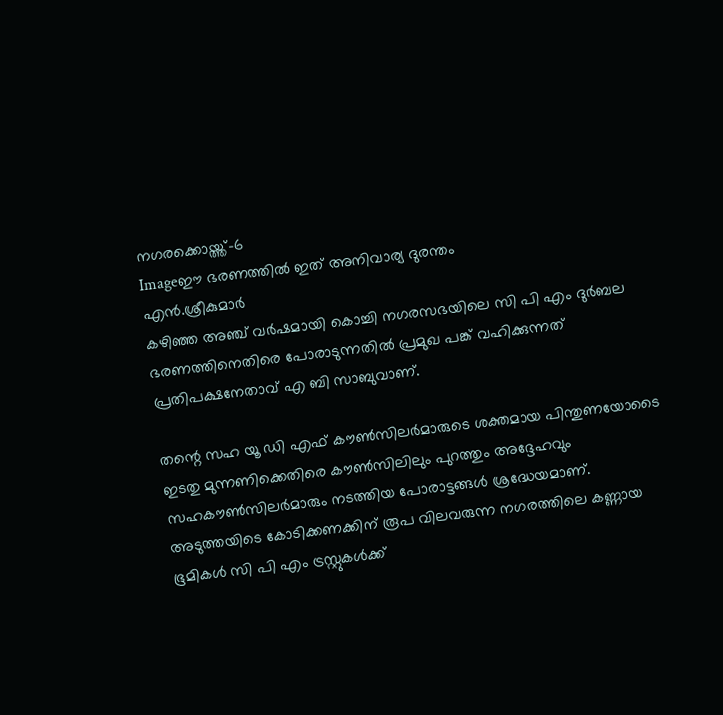നഗരക്കൊയ്ത്ത്‌-6
Imageഈ ഭരണത്തില്‍ ഇത്‌ അനിവാര്യ ദുരന്തം
എന്‍.ശ്രീകുമാര്‍
കഴിഞ്ഞ അഞ്ച്‌ വര്‍ഷമായി കൊച്ചി നഗരസഭയിലെ സി പി എം ദുര്‍ബല ഭരണത്തിനെതിരെ പോരാടുന്നതില്‍ പ്രമുഖ പങ്ക്‌ വഹിക്കുന്നത്‌ പ്രതിപക്ഷനേതാവ്‌ എ ബി സാബുവാണ്‌.

തന്റെ സഹ യൂ ഡി എഫ്‌ കൗണ്‍സിലര്‍മാരുടെ ശക്തമായ പിന്തുണയോടൈ ഇടതു മുന്നണിക്കെതിരെ കൗണ്‍സിലിലും പുറത്തും അദ്ദേഹവും സഹകൗണ്‍സിലര്‍മാരും നടത്തിയ പോരാട്ടങ്ങള്‍ ശ്രദ്ധേയമാണ്‌. അടുത്തയിടെ കോടിക്കണക്കിന്‌ രൂപ വിലവരുന്ന നഗരത്തിലെ കണ്ണായ ഭൂമികള്‍ സി പി എം ട്രസ്റ്റുകള്‍ക്ക്‌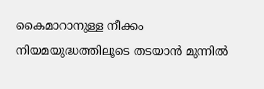കൈമാറാനുള്ള നീക്കം നിയമയുദ്ധത്തിലൂടെ തടയാന്‍ മുന്നില്‍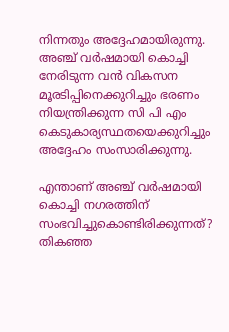നിന്നതും അദ്ദേഹമായിരുന്നു. അഞ്ച്‌ വര്‍ഷമായി കൊച്ചി നേരിടുന്ന വന്‍ വികസന മൂരടിപ്പിനെക്കുറിച്ചും ഭരണം നിയന്ത്രിക്കുന്ന സി പി എം കെടുകാര്യസ്ഥതയെക്കുറിച്ചും അദ്ദേഹം സംസാരിക്കുന്നു.

എന്താണ്‌ അഞ്ച്‌ വര്‍ഷമായി കൊച്ചി നഗരത്തിന്‌ സംഭവിച്ചുകൊണ്ടിരിക്കുന്നത്‌?
തികഞ്ഞ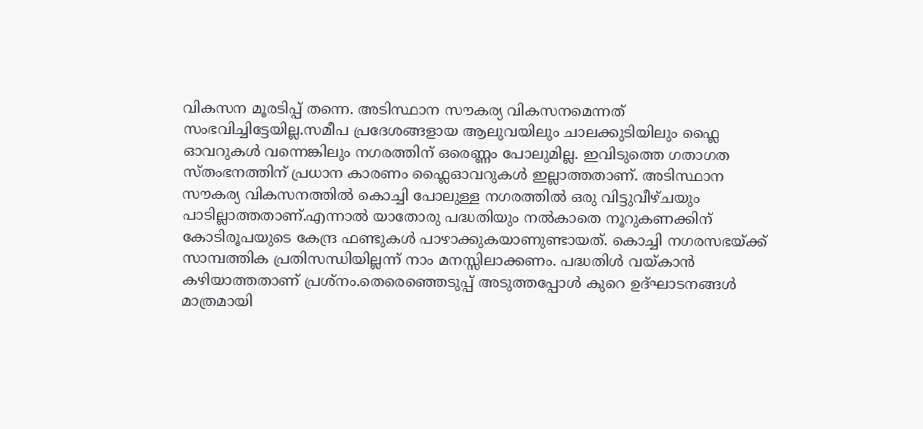വികസന മൂരടിപ്പ്‌ തന്നെ. അടിസ്ഥാന സൗകര്യ വികസനമെന്നത്‌ സംഭവിച്ചിട്ടേയില്ല.സമീപ പ്രദേശങ്ങളായ ആലുവയിലും ചാലക്കുടിയിലും ഫ്ലൈ ഓവറുകള്‍ വന്നെങ്കിലും നഗരത്തിന്‌ ഒരെണ്ണം പോലുമില്ല. ഇവിടുത്തെ ഗതാഗത സ്തംഭനത്തിന്‌ പ്രധാന കാരണം ഫ്ലൈഓവറുകള്‍ ഇല്ലാത്തതാണ്‌. അടിസ്ഥാന സൗകര്യ വികസനത്തില്‍ കൊച്ചി പോലുള്ള നഗരത്തില്‍ ഒരു വിട്ടുവീഴ്ചയും പാടില്ലാത്തതാണ്‌.എന്നാല്‍ യാതോരു പദ്ധതിയും നല്‍കാതെ നൂറുകണക്കിന്‌ കോടിരൂപയുടെ കേന്ദ്ര ഫണ്ടുകള്‍ പാഴാക്കുകയാണുണ്ടായത്‌. കൊച്ചി നഗരസഭയ്ക്ക്‌ സാമ്പത്തിക പ്രതിസന്ധിയില്ലന്ന്‌ നാം മനസ്സിലാക്കണം. പദ്ധതിള്‍ വയ്കാന്‍ കഴിയാത്തതാണ്‌ പ്രശ്നം.തെരെഞ്ഞെടുപ്പ്‌ അടുത്തപ്പോള്‍ കുറെ ഉദ്ഘാടനങ്ങള്‍ മാത്രമായി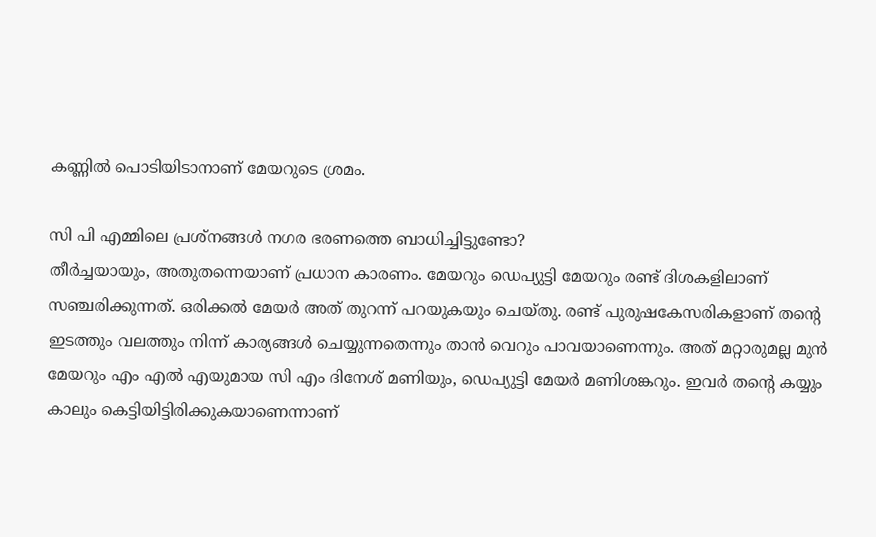കണ്ണില്‍ പൊടിയിടാനാണ്‌ മേയറുടെ ശ്രമം.

സി പി എമ്മിലെ പ്രശ്നങ്ങള്‍ നഗര ഭരണത്തെ ബാധിച്ചിട്ടുണ്ടോ?
തീര്‍ച്ചയായും, അതുതന്നെയാണ്‌ പ്രധാന കാരണം. മേയറും ഡെപ്യുട്ടി മേയറും രണ്ട്‌ ദിശകളിലാണ്‌ സഞ്ചരിക്കുന്നത്‌. ഒരിക്കല്‍ മേയര്‍ അത്‌ തുറന്ന്‌ പറയുകയും ചെയ്തു. രണ്ട്‌ പുരുഷകേസരികളാണ്‌ തന്റെ ഇടത്തും വലത്തും നിന്ന്‌ കാര്യങ്ങള്‍ ചെയ്യുന്നതെന്നും താന്‍ വെറും പാവയാണെന്നും. അത്‌ മറ്റാരുമല്ല മുന്‍ മേയറും എം എല്‍ എയുമായ സി എം ദിനേശ്‌ മണിയും, ഡെപ്യുട്ടി മേയര്‍ മണിശങ്കറും. ഇവര്‍ തന്റെ കയ്യും കാലും കെട്ടിയിട്ടിരിക്കുകയാണെന്നാണ്‌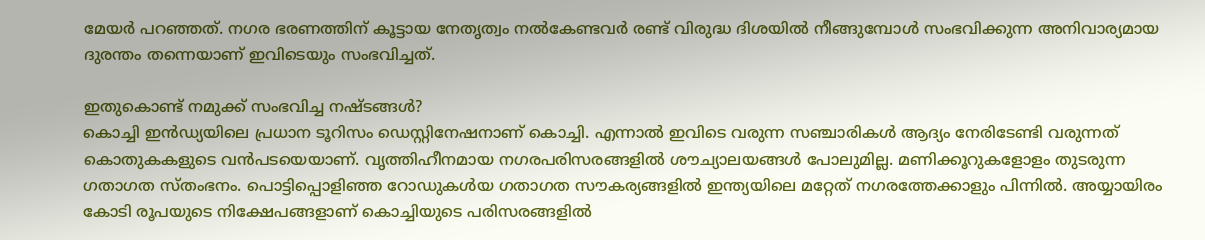മേയര്‍ പറഞ്ഞത്‌. നഗര ഭരണത്തിന്‌ കൂട്ടായ നേതൃത്വം നല്‍കേണ്ടവര്‍ രണ്ട്‌ വിരുദ്ധ ദിശയില്‍ നീങ്ങുമ്പോള്‍ സംഭവിക്കുന്ന അനിവാര്യമായ ദുരന്തം തന്നെയാണ്‌ ഇവിടെയും സംഭവിച്ചത്‌.

ഇതുകൊണ്ട്‌ നമുക്ക്‌ സംഭവിച്ച നഷ്ടങ്ങള്‍?
കൊച്ചി ഇന്‍ഡ്യയിലെ പ്രധാന ടൂറിസം ഡെസ്റ്റിനേഷനാണ്‌ കൊച്ചി. എന്നാല്‍ ഇവിടെ വരുന്ന സഞ്ചാരികള്‍ ആദ്യം നേരിടേണ്ടി വരുന്നത്‌ കൊതുകകളുടെ വന്‍പടയെയാണ്‌. വൃത്തിഹീനമായ നഗരപരിസരങ്ങളില്‍ ശൗച്യാലയങ്ങള്‍ പോലുമില്ല. മണിക്കൂറുകളോളം തുടരുന്ന ഗതാഗത സ്തംഭനം. പൊട്ടിപ്പൊളിഞ്ഞ റോഡുകള്‍യ ഗതാഗത സൗകര്യങ്ങളില്‍ ഇന്ത്യയിലെ മറ്റേത്‌ നഗരത്തേക്കാളും പിന്നില്‍. അയ്യായിരം കോടി രൂപയുടെ നിക്ഷേപങ്ങളാണ്‌ കൊച്ചിയുടെ പരിസരങ്ങളില്‍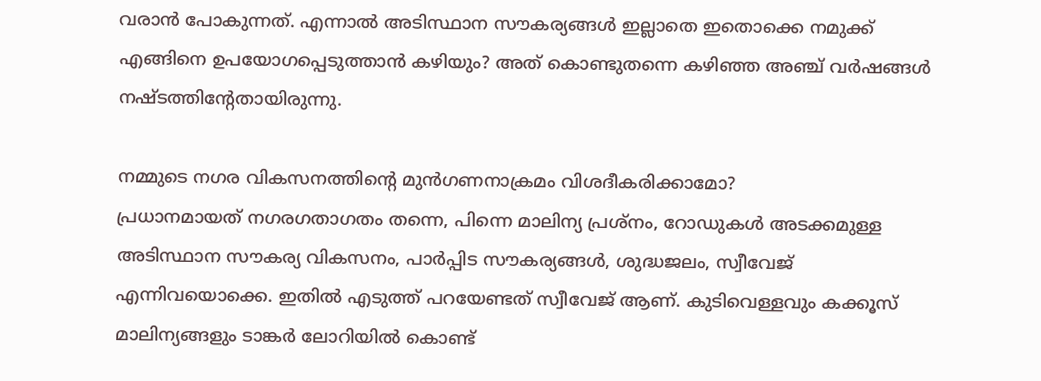വരാന്‍ പോകുന്നത്‌. എന്നാല്‍ അടിസ്ഥാന സൗകര്യങ്ങള്‍ ഇല്ലാതെ ഇതൊക്കെ നമുക്ക്‌ എങ്ങിനെ ഉപയോഗപ്പെടുത്താന്‍ കഴിയും? അത്‌ കൊണ്ടുതന്നെ കഴിഞ്ഞ അഞ്ച്‌ വര്‍ഷങ്ങള്‍ നഷ്ടത്തിന്റേതായിരുന്നു.

നമ്മുടെ നഗര വികസനത്തിന്റെ മുന്‍ഗണനാക്രമം വിശദീകരിക്കാമോ?
പ്രധാനമായത്‌ നഗരഗതാഗതം തന്നെ, പിന്നെ മാലിന്യ പ്രശ്നം, റോഡുകള്‍ അടക്കമുള്ള അടിസ്ഥാന സൗകര്യ വികസനം, പാര്‍പ്പിട സൗകര്യങ്ങള്‍, ശുദ്ധജലം, സ്വീവേജ്‌ എന്നിവയൊക്കെ. ഇതില്‍ എടുത്ത്‌ പറയേണ്ടത്‌ സ്വീവേജ്‌ ആണ്‌. കുടിവെള്ളവും കക്കൂസ്‌ മാലിന്യങ്ങളും ടാങ്കര്‍ ലോറിയില്‍ കൊണ്ട്‌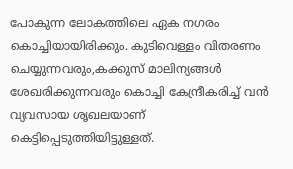പോകുന്ന ലോകത്തിലെ ഏക നഗരം കൊച്ചിയായിരിക്കും. കുടിവെള്ളം വിതരണം ചെയ്യുന്നവരും,കക്കുസ്‌ മാലിന്യങ്ങള്‍ ശേഖരിക്കുന്നവരും കൊച്ചി കേന്ദ്രീകരിച്ച്‌ വന്‍ വ്യവസായ ശൃഖലയാണ്‌ കെട്ടിപ്പെടുത്തിയിട്ടുള്ളത്‌.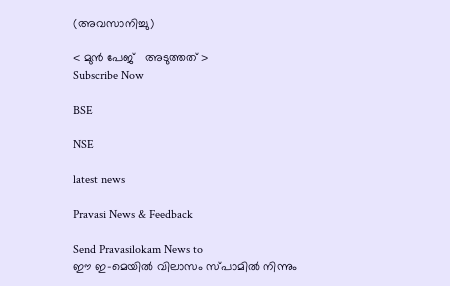(അവസാനിച്ചു)

< മുന്‍ പേജ്‌   അടുത്തത് >
Subscribe Now

BSE

NSE

latest news

Pravasi News & Feedback

Send Pravasilokam News to
ഈ ഇ-മെയില്‍ വിലാസം സ്‌പാമില്‍ നിന്നും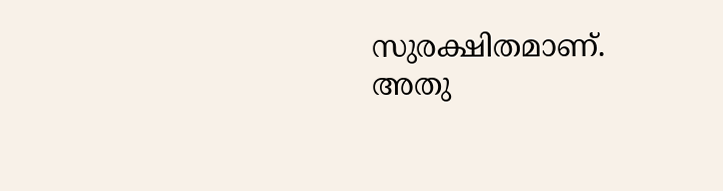സുരക്ഷിതമാണ്‌. അതു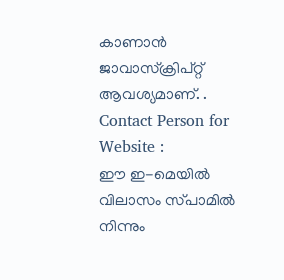കാണാന്‍ ജാവാസ്ക്രിപ്റ്റ്‌ ആവശ്യമാണ്‌. .
Contact Person for Website :
ഈ ഇ-മെയില്‍ വിലാസം സ്‌പാമില്‍ നിന്നും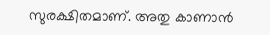സുരക്ഷിതമാണ്‌. അതു കാണാന്‍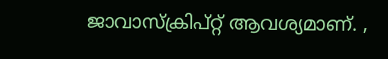ജാവാസ്ക്രിപ്റ്റ്‌ ആവശ്യമാണ്‌. ,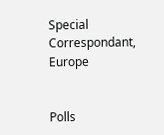Special Correspondant, Europe


Polls